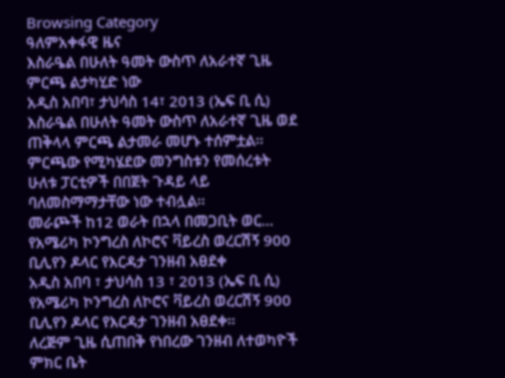Browsing Category
ዓለምአቀፋዊ ዜና
እስራዔል በሁለት ዓመት ውስጥ ለአራተኛ ጊዜ ምርጫ ልታካሂድ ነው
አዲስ አበባ፣ ታህሳስ 14፣ 2013 (ኤፍ ቢ ሲ) እስራዔል በሁለት ዓመት ውስጥ ለአራተኛ ጊዜ ወደ ጠቅላላ ምርጫ ልታመራ መሆኑ ተሰምቷል፡፡
ምርጫው የሚካሄደው መንግስቱን የመሰረቱት ሁለቱ ፓርቲዎች በበጀት ጉዳይ ላይ ባለመስማማታቸው ነው ተብሏል፡፡
መራጮች ከ12 ወራት በኋላ በመጋቢት ወር…
የአሜሪካ ኮንግረስ ለኮሮና ቫይረስ ወረርሽኝ 900 ቢሊየን ዶላር የእርዳታ ገንዘብ አፀደቀ
አዲስ አበባ ፣ ታህሳስ 13 ፣ 2013 (ኤፍ ቢ ሲ) የአሜሪካ ኮንግረስ ለኮሮና ቫይረስ ወረርሽኝ 900 ቢሊየን ዶላር የእርዳታ ገንዘብ አፀደቀ፡፡
ለረጅም ጊዜ ሲጠበቅ የነበረው ገንዘብ ለተወካዮች ምክር ቤት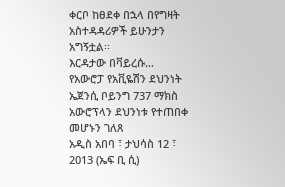ቀርቦ ከፀደቀ በኋላ በየግዛት አስተዳዳሪዎች ይሁንታን አግኝቷል፡፡
እርዳታው በቫይረሱ…
የአውሮፓ የአቪዬሽን ደህንነት ኤጀንሲ ቦይንግ 737 ማክስ አውሮፕላን ደህንነቱ የተጠበቀ መሆኑን ገለጸ
አዲስ አበባ ፣ ታህሳስ 12 ፣ 2013 (ኤፍ ቢ ሲ)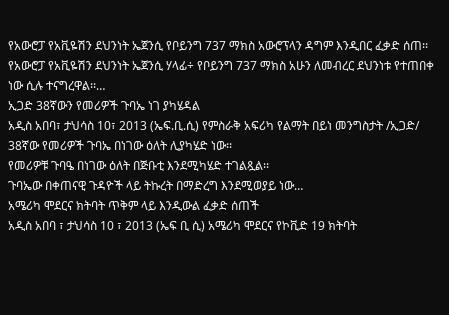የአውሮፓ የአቪዬሽን ደህንነት ኤጀንሲ የቦይንግ 737 ማክስ አውሮፕላን ዳግም እንዲበር ፈቃድ ሰጠ፡፡
የአውሮፓ የአቪዬሽን ደህንነት ኤጀንሲ ሃላፊ÷ የቦይንግ 737 ማክስ አሁን ለመብረር ደህንነቱ የተጠበቀ ነው ሲሉ ተናግረዋል፡፡…
ኢጋድ 38ኛውን የመሪዎች ጉባኤ ነገ ያካሄዳል
አዲስ አበባ፣ ታህሳስ 10፣ 2013 (ኤፍ.ቢ.ሲ) የምስራቅ አፍሪካ የልማት በይነ መንግስታት /ኢጋድ/ 38ኛው የመሪዎች ጉባኤ በነገው ዕለት ሊያካሄድ ነው፡፡
የመሪዎቹ ጉባዔ በነገው ዕለት በጅቡቲ እንደሚካሄድ ተገልጿል፡፡
ጉባኤው በቀጠናዊ ጉዳዮች ላይ ትኩረት በማድረግ እንደሚወያይ ነው…
አሜሪካ ሞደርና ክትባት ጥቅም ላይ እንዲውል ፈቃድ ሰጠች
አዲስ አበባ ፣ ታህሳስ 10 ፣ 2013 (ኤፍ ቢ ሲ) አሜሪካ ሞደርና የኮቪድ 19 ክትባት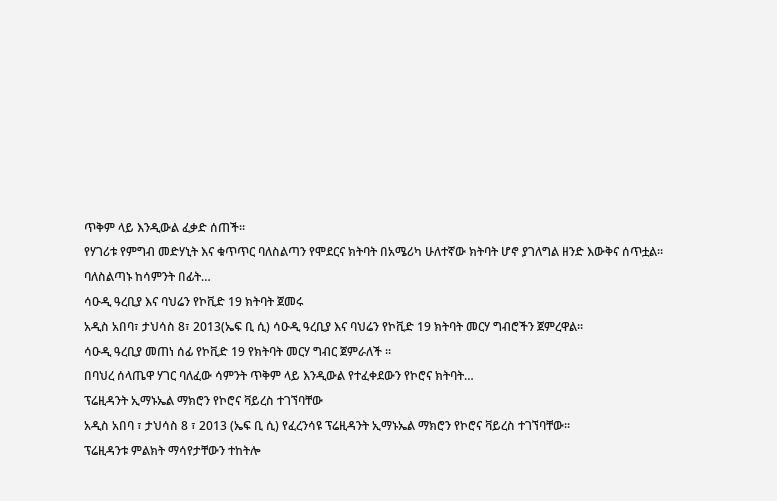ጥቅም ላይ እንዲውል ፈቃድ ሰጠች፡፡
የሃገሪቱ የምግብ መድሃኒት እና ቁጥጥር ባለስልጣን የሞደርና ክትባት በአሜሪካ ሁለተኛው ክትባት ሆኖ ያገለግል ዘንድ እውቅና ሰጥቷል፡፡
ባለስልጣኑ ከሳምንት በፊት…
ሳዑዲ ዓረቢያ እና ባህሬን የኮቪድ 19 ክትባት ጀመሩ
አዲስ አበባ፣ ታህሳስ 8፣ 2013(ኤፍ ቢ ሲ) ሳዑዲ ዓረቢያ እና ባህሬን የኮቪድ 19 ክትባት መርሃ ግብሮችን ጀምረዋል።
ሳዑዲ ዓረቢያ መጠነ ሰፊ የኮቪድ 19 የክትባት መርሃ ግብር ጀምራለች ፡፡
በባህረ ሰላጤዋ ሃገር ባለፈው ሳምንት ጥቅም ላይ እንዲውል የተፈቀደውን የኮሮና ክትባት…
ፕሬዚዳንት ኢማኑኤል ማክሮን የኮሮና ቫይረስ ተገኘባቸው
አዲስ አበባ ፣ ታህሳስ 8 ፣ 2013 (ኤፍ ቢ ሲ) የፈረንሳዩ ፕሬዚዳንት ኢማኑኤል ማክሮን የኮሮና ቫይረስ ተገኘባቸው፡፡
ፕሬዚዳንቱ ምልክት ማሳየታቸውን ተከትሎ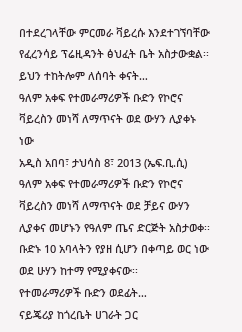በተደረገላቸው ምርመራ ቫይረሱ እንደተገኘባቸው የፈረንሳይ ፕሬዚዳንት ፅህፈት ቤት አስታውቋል፡፡
ይህን ተከትሎም ለሰባት ቀናት…
ዓለም አቀፍ የተመራማሪዎች ቡድን የኮሮና ቫይረስን መነሻ ለማጥናት ወደ ውሃን ሊያቀኑ ነው
አዲስ አበባ፣ ታህሳስ 8፣ 2013 (ኤፍ.ቢ.ሲ) ዓለም አቀፍ የተመራማሪዎች ቡድን የኮሮና ቫይረስን መነሻ ለማጥናት ወደ ቻይና ውሃን ሊያቀና መሆኑን የዓለም ጤና ድርጅት አስታወቀ፡፡
ቡድኑ 10 አባላትን የያዘ ሲሆን በቀጣይ ወር ነው ወደ ሁሃን ከተማ የሚያቀናው፡፡
የተመራማሪዎች ቡድን ወደፊት…
ናይጄሪያ ከጎረቤት ሀገራት ጋር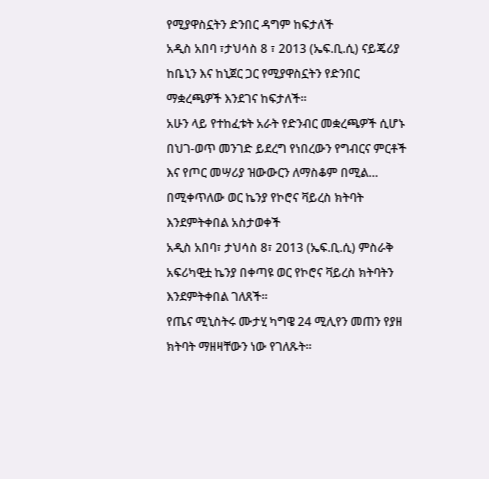የሚያዋስኗትን ድንበር ዳግም ከፍታለች
አዲስ አበባ ፣ታህሳስ 8 ፣ 2013 (ኤፍ.ቢ.ሲ) ናይጄሪያ ከቤኒን እና ከኒጀር ጋር የሚያዋስኗትን የድንበር ማቋረጫዎች እንደገና ከፍታለች።
አሁን ላይ የተከፈቱት አራት የድንብር መቋረጫዎች ሲሆኑ በህገ-ወጥ መንገድ ይደረግ የነበረውን የግብርና ምርቶች እና የጦር መሣሪያ ዝውውርን ለማስቆም በሚል…
በሚቀጥለው ወር ኬንያ የኮሮና ቫይረስ ክትባት እንደምትቀበል አስታወቀች
አዲስ አበባ፣ ታህሳስ 8፣ 2013 (ኤፍ.ቢ.ሲ) ምስራቅ አፍሪካዊቷ ኬንያ በቀጣዩ ወር የኮሮና ቫይረስ ክትባትን እንደምትቀበል ገለጸች፡፡
የጤና ሚኒስትሩ ሙታሂ ካግዌ 24 ሚሊየን መጠን የያዘ ክትባት ማዘዛቸውን ነው የገለጹት፡፡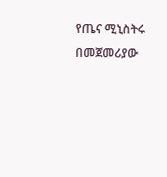የጤና ሚኒስትሩ በመጀመሪያው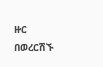ዙር በወረርሽኙ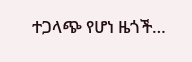ተጋላጭ የሆነ ዜጎች…